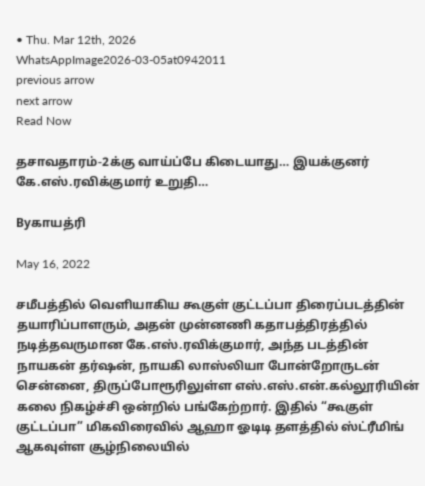• Thu. Mar 12th, 2026
WhatsAppImage2026-03-05at0942011
previous arrow
next arrow
Read Now

தசாவதாரம்-2க்கு வாய்ப்பே கிடையாது… இயக்குனர் கே.எஸ்.ரவிக்குமார் உறுதி…

Byகாயத்ரி

May 16, 2022

சமீபத்தில் வெளியாகிய கூகுள் குட்டப்பா திரைப்படத்தின் தயாரிப்பாளரும், அதன் முன்னணி கதாபத்திரத்தில் நடித்தவருமான கே.எஸ்.ரவிக்குமார், அந்த படத்தின் நாயகன் தர்ஷன், நாயகி லாஸ்லியா போன்றோருடன் சென்னை, திருப்போரூரிலுள்ள எஸ்.எஸ்.என்.கல்லூரியின் கலை நிகழ்ச்சி ஒன்றில் பங்கேற்றார். இதில் “கூகுள் குட்டப்பா” மிகவிரைவில் ஆஹா ஓடிடி தளத்தில் ஸ்ட்ரீமிங் ஆகவுள்ள சூழ்நிலையில்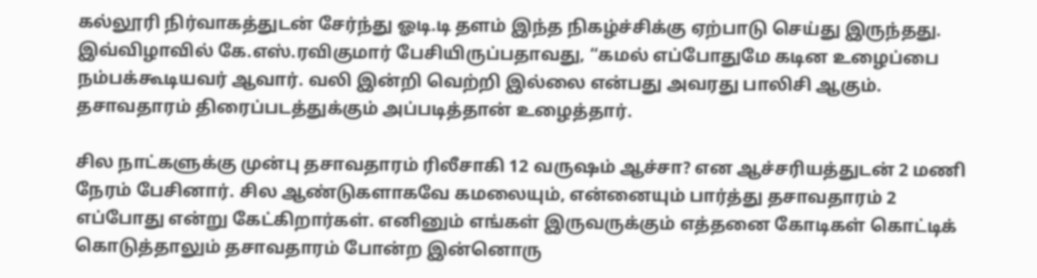கல்லூரி நிர்வாகத்துடன் சேர்ந்து ஓடி.டி தளம் இந்த நிகழ்ச்சிக்கு ஏற்பாடு செய்து இருந்தது. இவ்விழாவில் கே.எஸ்.ரவிகுமார் பேசியிருப்பதாவது, “கமல் எப்போதுமே கடின உழைப்பை நம்பக்கூடியவர் ஆவார். வலி இன்றி வெற்றி இல்லை என்பது அவரது பாலிசி ஆகும். தசாவதாரம் திரைப்படத்துக்கும் அப்படித்தான் உழைத்தார்.

சில நாட்களுக்கு முன்பு தசாவதாரம் ரிலீசாகி 12 வருஷம் ஆச்சா? என ஆச்சரியத்துடன் 2 மணி நேரம் பேசினார். சில ஆண்டுகளாகவே கமலையும், என்னையும் பார்த்து தசாவதாரம் 2 எப்போது என்று கேட்கிறார்கள். எனினும் எங்கள் இருவருக்கும் எத்தனை கோடிகள் கொட்டிக் கொடுத்தாலும் தசாவதாரம் போன்ற இன்னொரு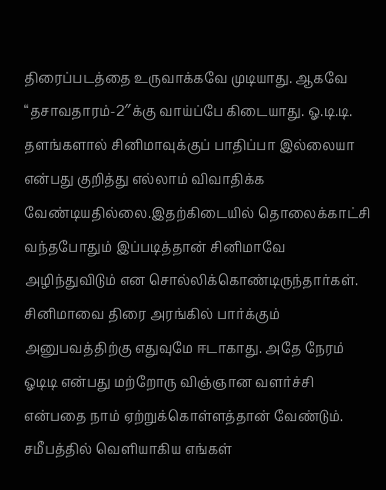திரைப்படத்தை உருவாக்கவே முடியாது. ஆகவே “தசாவதாரம்-2″க்கு வாய்ப்பே கிடையாது. ஓ.டி.டி. தளங்களால் சினிமாவுக்குப் பாதிப்பா இல்லையா என்பது குறித்து எல்லாம் விவாதிக்க வேண்டியதில்லை.இதற்கிடையில் தொலைக்காட்சி வந்தபோதும் இப்படித்தான் சினிமாவே அழிந்துவிடும் என சொல்லிக்கொண்டிருந்தார்கள். சினிமாவை திரை அரங்கில் பார்க்கும் அனுபவத்திற்கு எதுவுமே ஈடாகாது. அதே நேரம் ஓடிடி என்பது மற்றோரு விஞ்ஞான வளர்ச்சி என்பதை நாம் ஏற்றுக்கொள்ளத்தான் வேண்டும். சமீபத்தில் வெளியாகிய எங்கள்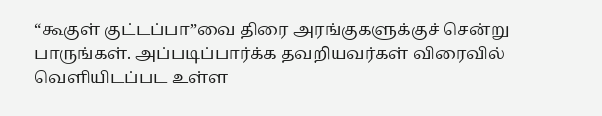“கூகுள் குட்டப்பா”வை திரை அரங்குகளுக்குச் சென்று பாருங்கள். அப்படிப்பார்க்க தவறியவர்கள் விரைவில் வெளியிடப்பட உள்ள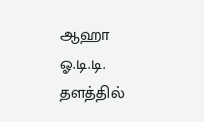ஆஹா ஓ.டி.டி. தளத்தில்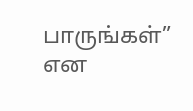பாருங்கள்” என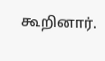கூறினார்.